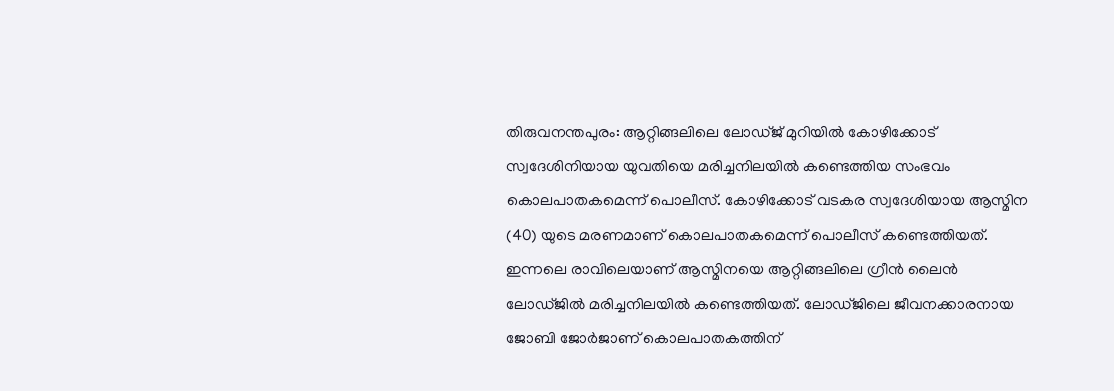തിരുവനന്തപുരം: ആറ്റിങ്ങലിലെ ലോഡ്ജ് മുറിയിൽ കോഴിക്കോട് സ്വദേശിനിയായ യുവതിയെ മരിച്ചനിലയിൽ കണ്ടെത്തിയ സംഭവം കൊലപാതകമെന്ന് പൊലീസ്. കോഴിക്കോട് വടകര സ്വദേശിയായ ആസ്മിന (40) യുടെ മരണമാണ് കൊലപാതകമെന്ന് പൊലീസ് കണ്ടെത്തിയത്. ഇന്നലെ രാവിലെയാണ് ആസ്മിനയെ ആറ്റിങ്ങലിലെ ഗ്രീൻ ലൈൻ ലോഡ്ജിൽ മരിച്ചനിലയിൽ കണ്ടെത്തിയത്. ലോഡ്ജിലെ ജീവനക്കാരനായ ജോബി ജോർജാണ് കൊലപാതകത്തിന്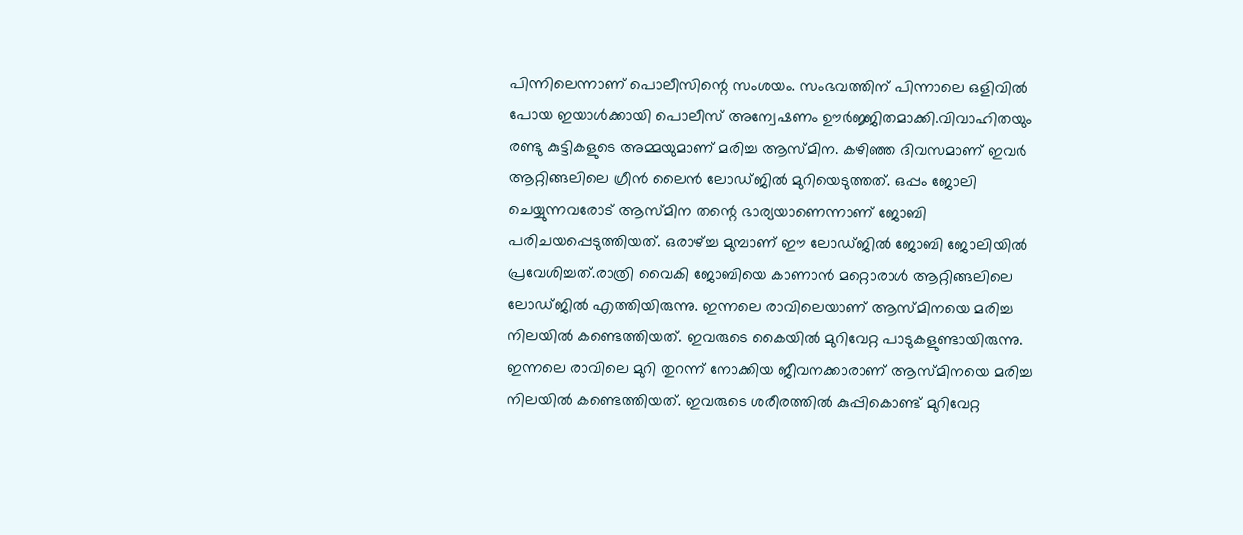പിന്നിലെന്നാണ് പൊലീസിന്റെ സംശയം. സംഭവത്തിന് പിന്നാലെ ഒളിവിൽ പോയ ഇയാൾക്കായി പൊലീസ് അന്വേഷണം ഊർജ്ജിതമാക്കി.വിവാഹിതയും രണ്ടു കുട്ടികളുടെ അമ്മയുമാണ് മരിച്ച ആസ്മിന. കഴിഞ്ഞ ദിവസമാണ് ഇവർ ആറ്റിങ്ങലിലെ ഗ്രീൻ ലൈൻ ലോഡ്ജിൽ മുറിയെടുത്തത്. ഒപ്പം ജോലി ചെയ്യുന്നവരോട് ആസ്മിന തന്റെ ഭാര്യയാണെന്നാണ് ജോബി പരിചയപ്പെടുത്തിയത്. ഒരാഴ്ച്ച മുമ്പാണ് ഈ ലോഡ്ജിൽ ജോബി ജോലിയിൽ പ്രവേശിച്ചത്.രാത്രി വൈകി ജോബിയെ കാണാൻ മറ്റൊരാൾ ആറ്റിങ്ങലിലെ ലോഡ്ജിൽ എത്തിയിരുന്നു. ഇന്നലെ രാവിലെയാണ് ആസ്മിനയെ മരിച്ച നിലയിൽ കണ്ടെത്തിയത്. ഇവരുടെ കൈയിൽ മുറിവേറ്റ പാടുകളുണ്ടായിരുന്നു. ഇന്നലെ രാവിലെ മുറി തുറന്ന് നോക്കിയ ജീവനക്കാരാണ് ആസ്മിനയെ മരിച്ച നിലയിൽ കണ്ടെത്തിയത്. ഇവരുടെ ശരീരത്തിൽ കുപ്പികൊണ്ട് മുറിവേറ്റ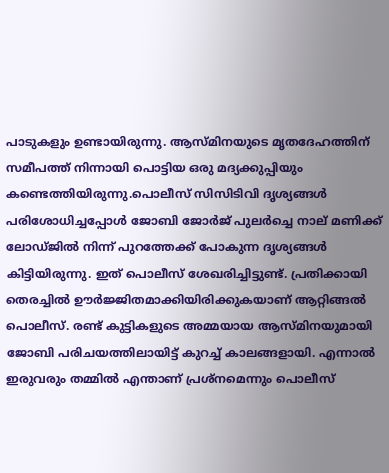പാടുകളും ഉണ്ടായിരുന്നു. ആസ്മിനയുടെ മൃതദേഹത്തിന് സമീപത്ത് നിന്നായി പൊട്ടിയ ഒരു മദ്യക്കുപ്പിയും കണ്ടെത്തിയിരുന്നു.പൊലീസ് സിസിടിവി ദൃശ്യങ്ങൾ പരിശോധിച്ചപ്പോൾ ജോബി ജോർജ് പുലർച്ചെ നാല് മണിക്ക് ലോഡ്ജിൽ നിന്ന് പുറത്തേക്ക് പോകുന്ന ദൃശ്യങ്ങൾ കിട്ടിയിരുന്നു. ഇത് പൊലീസ് ശേഖരിച്ചിട്ടുണ്ട്. പ്രതിക്കായി തെരച്ചിൽ ഊർജ്ജിതമാക്കിയിരിക്കുകയാണ് ആറ്റിങ്ങൽ പൊലീസ്. രണ്ട് കുട്ടികളുടെ അമ്മയായ ആസ്മിനയുമായി ജോബി പരിചയത്തിലായിട്ട് കുറച്ച് കാലങ്ങളായി. എന്നാൽ ഇരുവരും തമ്മിൽ എന്താണ് പ്രശ്‌നമെന്നും പൊലീസ്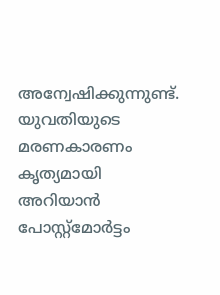അന്വേഷിക്കുന്നുണ്ട്. യുവതിയുടെ മരണകാരണം കൃത്യമായി അറിയാൻ പോസ്റ്റ്‌മോർട്ടം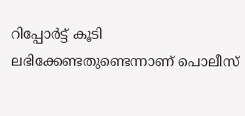റിപ്പോർട്ട് കൂടി ലഭിക്കേണ്ടതുണ്ടെന്നാണ് പൊലീസ്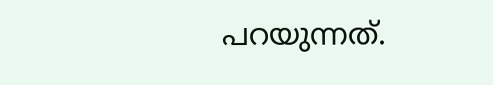പറയുന്നത്.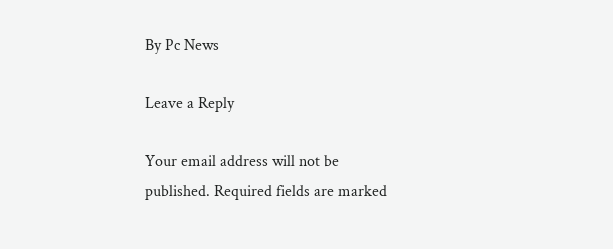By Pc News

Leave a Reply

Your email address will not be published. Required fields are marked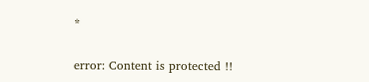*

error: Content is protected !!